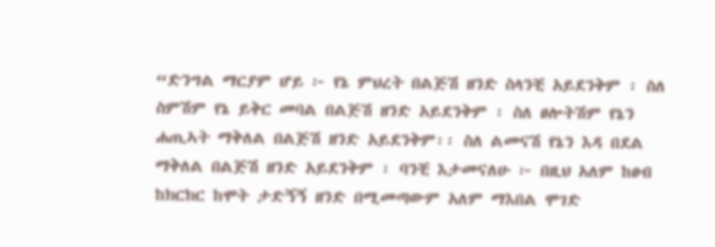“ድንግል ማርያም ሆይ ፦ የኔ ምህረት በልጅሽ ዘንድ ስላንቺ አይደንቅም ፡ ስለ ስምሽም የኔ ይቅር መባል በልጅሽ ዘንድ አይደንቅም ፡ ስለ ፀሎትሽም የኔን ሐጢኣት ማቅለል በልጅሽ ዘንድ አይደንቅም፡፡ ስለ ልመናሽ የኔን እዳ በደል ማቅለል በልጅሽ ዘንድ አይደንቅም ፡ ባንቺ እታመናለሁ ፦ በዚህ አለም ከፀብ ከክርክር ከሞት ታድኝኝ ዘንድ በሚመጣውም አለም ማእበል ሞገድ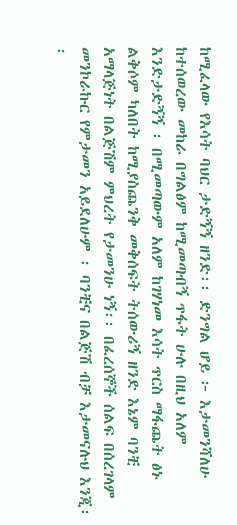ከሚፈላው የእሳት ባህር ታድኝኝ ዘንድ፡፡ ድንግል ሆይ ፦ እታመንሻለሁ ከተሰወረው መከራ በግልፅም ከሚመጣብኝ ጥፋት ሁሉ በዚህ አለም እንድታድኝኝ ፡ በሚመጣውም አለም ከገሃነመ እሳት ጥርስ ማፋጨት ፅኑ ልቅሶም ካለበት ከሚያስጨንቅ መቅሰፍት ትሰውሪኝ ዘንድ እኔም ባንቺ አማላጅነት በልጅሽም ምህረት የታመንሁ ነኝ፡፡ በፈረሰኞች ሰልፍ በሰረገላም መንኮራኩር የምታመን አይደለሁም ፡ ባንቺና በልጅሽ ብቻ እታመናሉህ እንጂ፡፡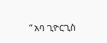“ አባ ጊዮርጊስ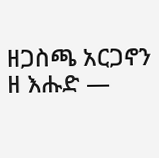ዘጋስጫ አርጋኖን ዘ እሑድ —